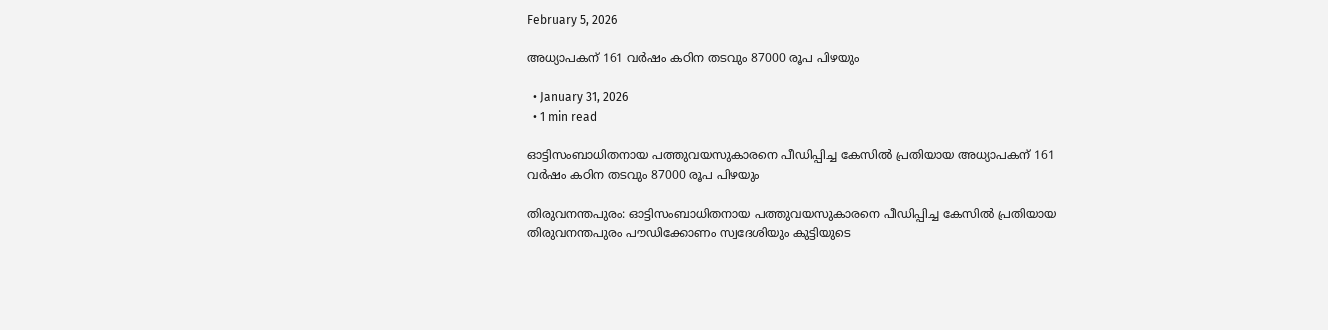February 5, 2026

അധ്യാപകന് 161 വർഷം കഠിന തടവും 87000 രൂപ പിഴയും

  • January 31, 2026
  • 1 min read

ഓട്ടിസംബാധിതനായ പത്തുവയസുകാരനെ പീഡിപ്പിച്ച കേസിൽ പ്രതിയായ അധ്യാപകന് 161 വർഷം കഠിന തടവും 87000 രൂപ പിഴയും

തിരുവനന്തപുരം: ഓട്ടിസംബാധിതനായ പത്തുവയസുകാരനെ പീഡിപ്പിച്ച കേസിൽ പ്രതിയായ തിരുവനന്തപുരം പൗഡിക്കോണം സ്വദേശിയും കുട്ടിയുടെ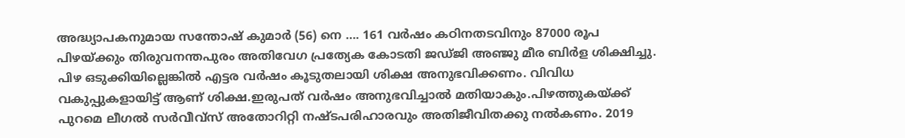അദ്ധ്യാപകനുമായ സന്തോഷ്‌ കുമാർ (56) നെ …. 161 വർഷം കഠിനതടവിനും 87000 രൂപ പിഴയ്ക്കും തിരുവനന്തപുരം അതിവേഗ പ്രത്യേക കോടതി ജഡ്ജി അഞ്ജു മീര ബിർള ശിക്ഷിച്ചു. പിഴ ഒടുക്കിയില്ലെങ്കിൽ എട്ടര വർഷം കൂടുതലായി ശിക്ഷ അനുഭവിക്കണം. വിവിധ വകുപ്പുകളായിട്ട് ആണ് ശിക്ഷ.ഇരുപത് വർഷം അനുഭവിച്ചാൽ മതിയാകും.പിഴത്തുകയ്ക്ക് പുറമെ ലീഗൽ സർവീവ്സ് അതോറിറ്റി നഷ്ടപരിഹാരവും അതിജീവിതക്കു നൽകണം. 2019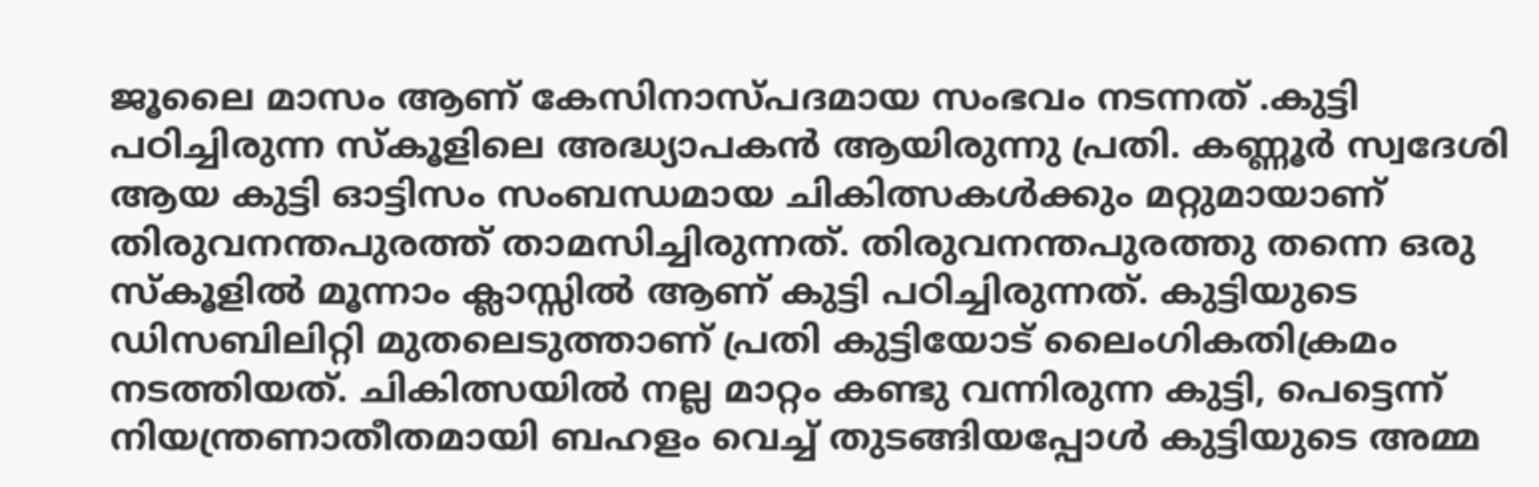ജൂലൈ മാസം ആണ് കേസിനാസ്പദമായ സംഭവം നടന്നത് .കുട്ടി പഠിച്ചിരുന്ന സ്കൂളിലെ അദ്ധ്യാപകൻ ആയിരുന്നു പ്രതി. കണ്ണൂർ സ്വദേശി ആയ കുട്ടി ഓട്ടിസം സംബന്ധമായ ചികിത്സകൾക്കും മറ്റുമായാണ് തിരുവനന്തപുരത്ത് താമസിച്ചിരുന്നത്. തിരുവനന്തപുരത്തു തന്നെ ഒരു സ്കൂളിൽ മൂന്നാം ക്ലാസ്സിൽ ആണ് കുട്ടി പഠിച്ചിരുന്നത്. കുട്ടിയുടെ ഡിസബിലിറ്റി മുതലെടുത്താണ് പ്രതി കുട്ടിയോട് ലൈംഗികതിക്രമം നടത്തിയത്. ചികിത്സയിൽ നല്ല മാറ്റം കണ്ടു വന്നിരുന്ന കുട്ടി, പെട്ടെന്ന് നിയന്ത്രണാതീതമായി ബഹളം വെച്ച് തുടങ്ങിയപ്പോൾ കുട്ടിയുടെ അമ്മ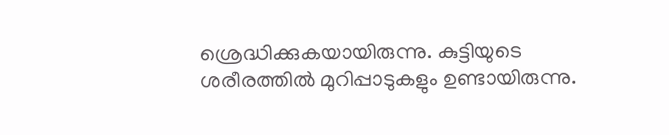ശ്രെദ്ധിക്കുകയായിരുന്നു. കുട്ടിയുടെ ശരീരത്തിൽ മുറിപ്പാടുകളും ഉണ്ടായിരുന്നു.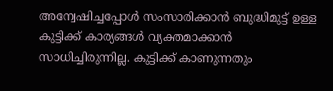അന്വേഷിച്ചപ്പോൾ സംസാരിക്കാൻ ബുദ്ധിമുട്ട് ഉള്ള കുട്ടിക്ക് കാര്യങ്ങൾ വ്യക്തമാക്കാൻ സാധിച്ചിരുന്നില്ല. കുട്ടിക്ക് കാണുന്നതും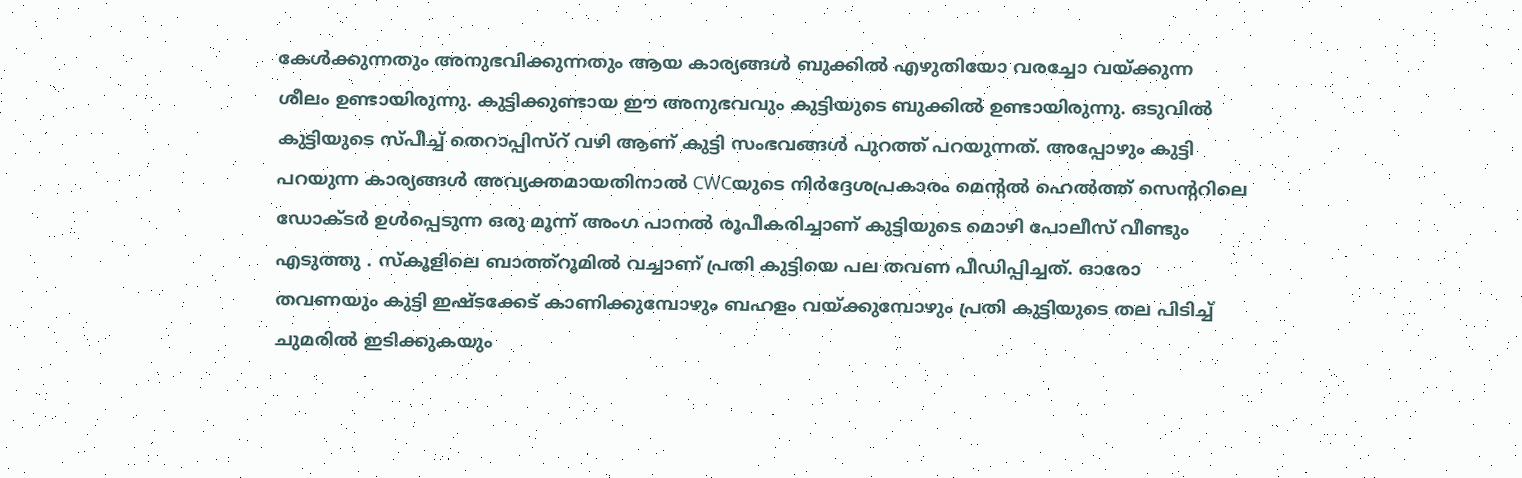കേൾക്കുന്നതും അനുഭവിക്കുന്നതും ആയ കാര്യങ്ങൾ ബുക്കിൽ എഴുതിയോ വരച്ചോ വയ്ക്കുന്ന ശീലം ഉണ്ടായിരുന്നു. കുട്ടിക്കുണ്ടായ ഈ അനുഭവവും കുട്ടിയുടെ ബുക്കിൽ ഉണ്ടായിരുന്നു. ഒടുവിൽ കുട്ടിയുടെ സ്‌പീച്ച് തെറാപ്പിസ്റ് വഴി ആണ് കുട്ടി സംഭവങ്ങൾ പുറത്ത് പറയുന്നത്. അപ്പോഴും കുട്ടി പറയുന്ന കാര്യങ്ങൾ അവ്യക്തമായതിനാൽ CWCയുടെ നിർദ്ദേശപ്രകാരം മെന്റൽ ഹെൽത്ത്‌ സെന്ററിലെ ഡോക്ടർ ഉൾപ്പെടുന്ന ഒരു മൂന്ന് അംഗ പാനൽ രൂപീകരിച്ചാണ് കുട്ടിയുടെ മൊഴി പോലീസ് വീണ്ടും എടുത്തു . സ്കൂളിലെ ബാത്ത്റൂമിൽ വച്ചാണ് പ്രതി കുട്ടിയെ പല തവണ പീഡിപ്പിച്ചത്. ഓരോ തവണയും കുട്ടി ഇഷ്ടക്കേട് കാണിക്കുമ്പോഴും ബഹളം വയ്ക്കുമ്പോഴും പ്രതി കുട്ടിയുടെ തല പിടിച്ച് ചുമരിൽ ഇടിക്കുകയും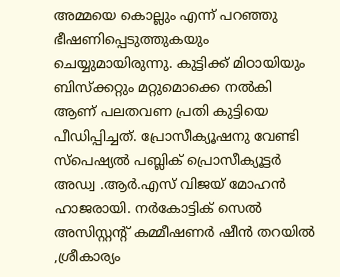അമ്മയെ കൊല്ലും എന്ന് പറഞ്ഞു ഭീഷണിപ്പെടുത്തുകയും ചെയ്യുമായിരുന്നു. കുട്ടിക്ക് മിഠായിയും ബിസ്ക്കറ്റും മറ്റുമൊക്കെ നൽകി ആണ് പലതവണ പ്രതി കുട്ടിയെ പീഡിപ്പിച്ചത്. പ്രോസീക്യൂഷനു വേണ്ടി സ്പെഷ്യൽ പബ്ലിക് പ്രൊസീക്യൂട്ടർ അഡ്വ .ആർ.എസ് വിജയ് മോഹൻ ഹാജരായി. നർകോട്ടിക് സെൽ അസിസ്റ്റന്റ് കമ്മീഷണർ ഷീൻ തറയിൽ ,ശ്രീകാര്യം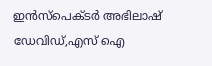ഇൻസ്പെക്ടർ അഭിലാഷ് ഡേവിഡ്,എസ് ഐ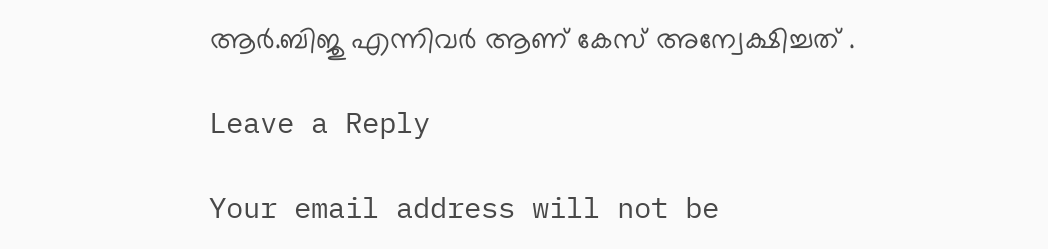ആർ.ബിജു എന്നിവർ ആണ് കേസ് അന്വേക്ഷിച്ചത് .

Leave a Reply

Your email address will not be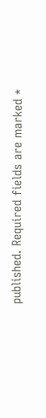published. Required fields are marked *